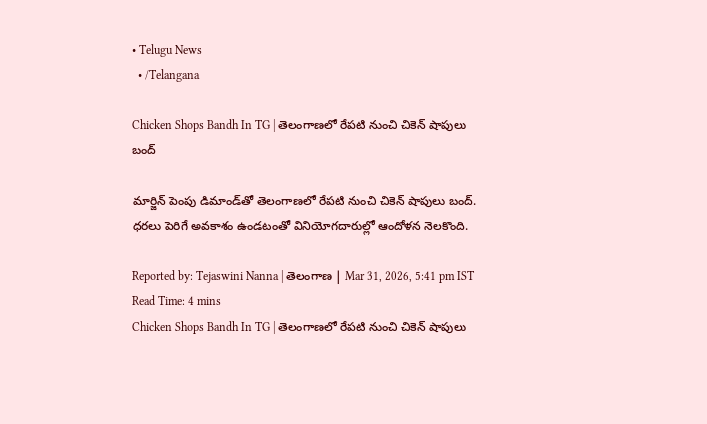• Telugu News
  • /Telangana

Chicken Shops Bandh In TG | తెలంగాణలో రేపటి నుంచి చికెన్ షాపులు బంద్

మార్జిన్ పెంపు డిమాండ్‌తో తెలంగాణలో రేపటి నుంచి చికెన్ షాపులు బంద్. ధరలు పెరిగే అవకాశం ఉండటంతో వినియోగదారుల్లో ఆందోళన నెలకొంది.

Reported by: Tejaswini Nanna | తెలంగాణ‌ | Mar 31, 2026, 5:41 pm IST
Read Time: 4 mins
Chicken Shops Bandh In TG | తెలంగాణలో రేపటి నుంచి చికెన్ షాపులు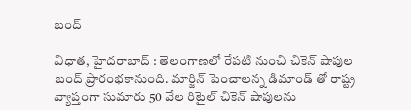బంద్

విధాత, హైదరాబాద్ : తెలంగాణలో రేపటి నుంచి చికెన్ షాపుల బంద్ ప్రారంభకానుంది. మార్జిన్ పెంచాలన్న డిమాండ్ తో రాష్ట్ర వ్యాప్తంగా సుమారు 50 వేల రిటైల్ చికెన్ షాపులను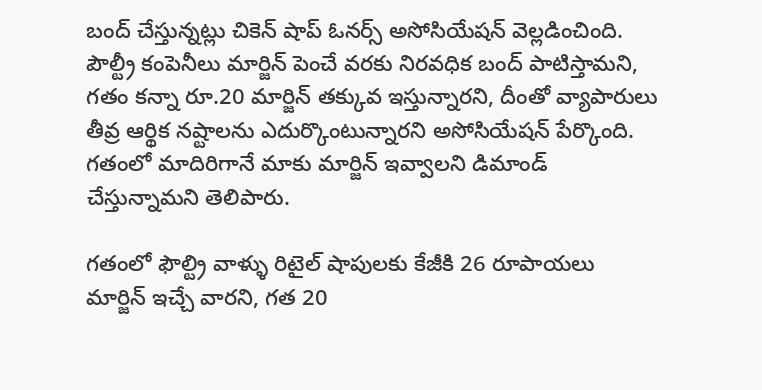బంద్‌ చేస్తున్నట్లు చికెన్ షాప్ ఓనర్స్ అసోసియేషన్ వెల్లడించింది. పౌల్ట్రీ కంపెనీలు మార్జిన్ పెంచే వరకు నిరవధిక బంద్ పాటిస్తామని, గతం కన్నా రూ.20 మార్జిన్ తక్కువ ఇస్తున్నారని, దీంతో వ్యాపారులు తీవ్ర ఆర్థిక నష్టాలను ఎదుర్కొంటున్నారని అసోసియేషన్ పేర్కొంది. గతంలో మాదిరిగానే మాకు మార్జిన్ ఇవ్వాలని డిమాండ్ చేస్తున్నామని తెలిపారు.

గతంలో ఫౌల్ట్రి వాళ్ళు రిటైల్ షాపులకు కేజీకి 26 రూపాయలు మార్జిన్ ఇచ్చే వారని, గత 20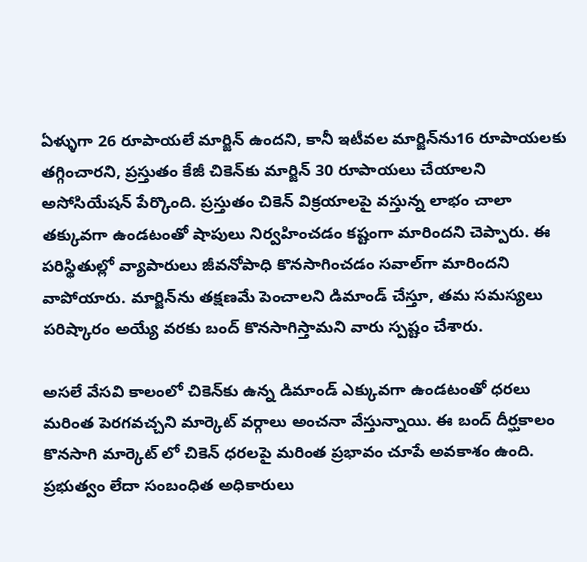ఏళ్ళుగా 26 రూపాయలే మార్జిన్ ఉందని, కానీ ఇటీవల మార్జిన్‌ను16 రూపాయలకు తగ్గించారని, ప్రస్తుతం కేజీ చికెన్‌కు మార్జిన్ 30 రూపాయలు చేయాలని అసోసియేషన్ పేర్కొంది. ప్రస్తుతం చికెన్‌ విక్రయాలపై వస్తున్న లాభం చాలా తక్కువగా ఉండటంతో షాపులు నిర్వహించడం కష్టంగా మారిందని చెప్పారు. ఈ పరిస్థితుల్లో వ్యాపారులు జీవనోపాధి కొనసాగించడం సవాల్‌గా మారిందని వాపోయారు. మార్జిన్‌ను తక్షణమే పెంచాలని డిమాండ్ చేస్తూ, తమ సమస్యలు పరిష్కారం అయ్యే వరకు బంద్ కొనసాగిస్తామని వారు స్పష్టం చేశారు.

అసలే వేసవి కాలంలో చికెన్‌కు ఉన్న డిమాండ్‌ ఎక్కువగా ఉండటంతో ధరలు మరింత పెరగవచ్చని మార్కెట్ వర్గాలు అంచనా వేస్తున్నాయి. ఈ బంద్‌ దీర్ఘకాలం కొనసాగి మార్కెట్‌ లో చికెన్ ధరలపై మరింత ప్రభావం చూపే అవకాశం ఉంది. ప్రభుత్వం లేదా సంబంధిత అధికారులు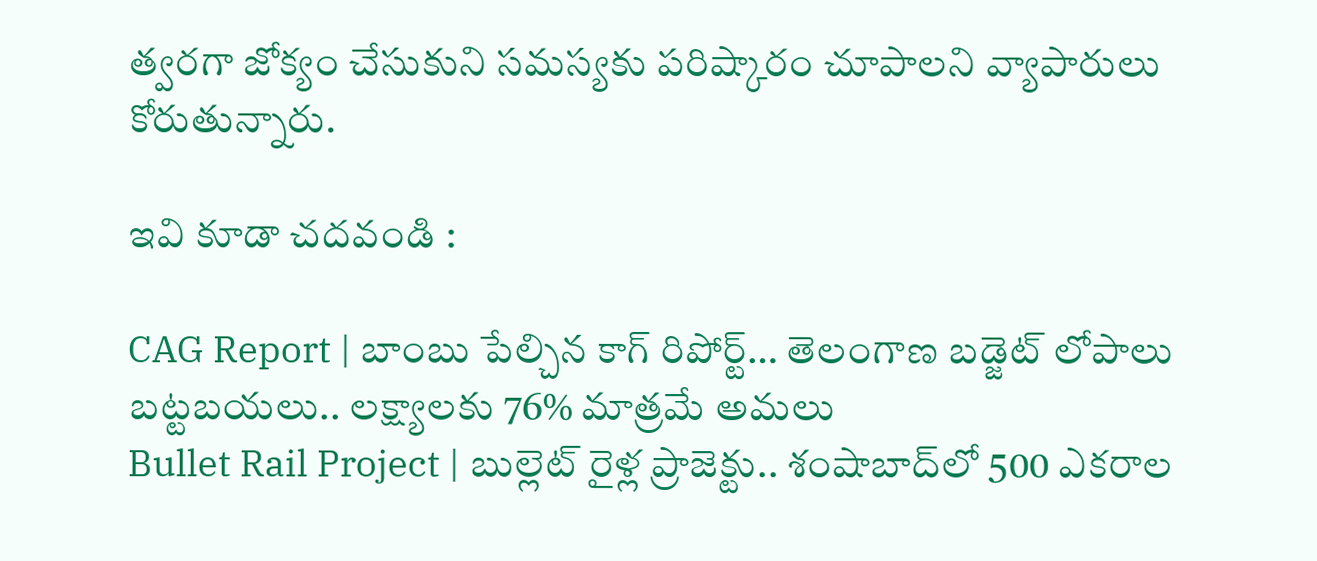త్వరగా జోక్యం చేసుకుని సమస్యకు పరిష్కారం చూపాలని వ్యాపారులు కోరుతున్నారు.

ఇవి కూడా చదవండి :

CAG Report | బాంబు పేల్చిన కాగ్‌ రిపోర్ట్‌… తెలంగాణ బడ్జెట్ లోపాలు బట్టబయలు.. లక్ష్యాలకు 76% మాత్రమే అమలు
Bullet Rail Project | బుల్లెట్ రైళ్ల ప్రాజెక్టు.. శంషాబాద్‌లో 500 ఎక‌రాల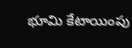భూమి కేటాయింపు